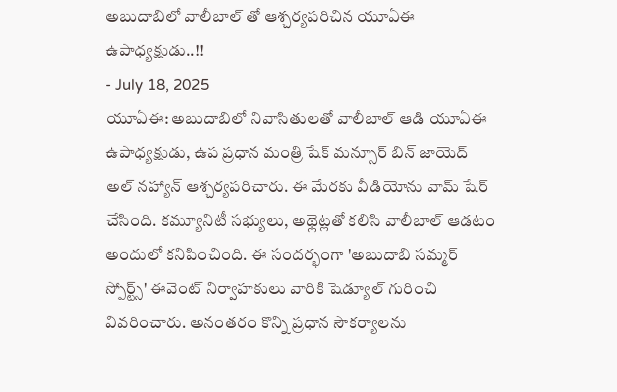అబుదాబిలో వాలీబాల్ తో ఆశ్చర్యపరిచిన యూఏఈ ఉపాధ్యక్షుడు..!!
- July 18, 2025
యూఏఈ: అబుదాబిలో నివాసితులతో వాలీబాల్ ఆడి యూఏఈ ఉపాధ్యక్షుడు, ఉప ప్రధాన మంత్రి షేక్ మన్సూర్ బిన్ జాయెద్ అల్ నహ్యాన్ ఆశ్చర్యపరిచారు. ఈ మేరకు వీడియోను వామ్ షేర్ చేసింది. కమ్యూనిటీ సభ్యులు, అథ్లెట్లతో కలిసి వాలీబాల్ ఆడటం అందులో కనిపించింది. ఈ సందర్భంగా 'అబుదాబి సమ్మర్ స్పోర్ట్స్' ఈవెంట్ నిర్వాహకులు వారికి షెడ్యూల్ గురించి వివరించారు. అనంతరం కొన్ని ప్రధాన సౌకర్యాలను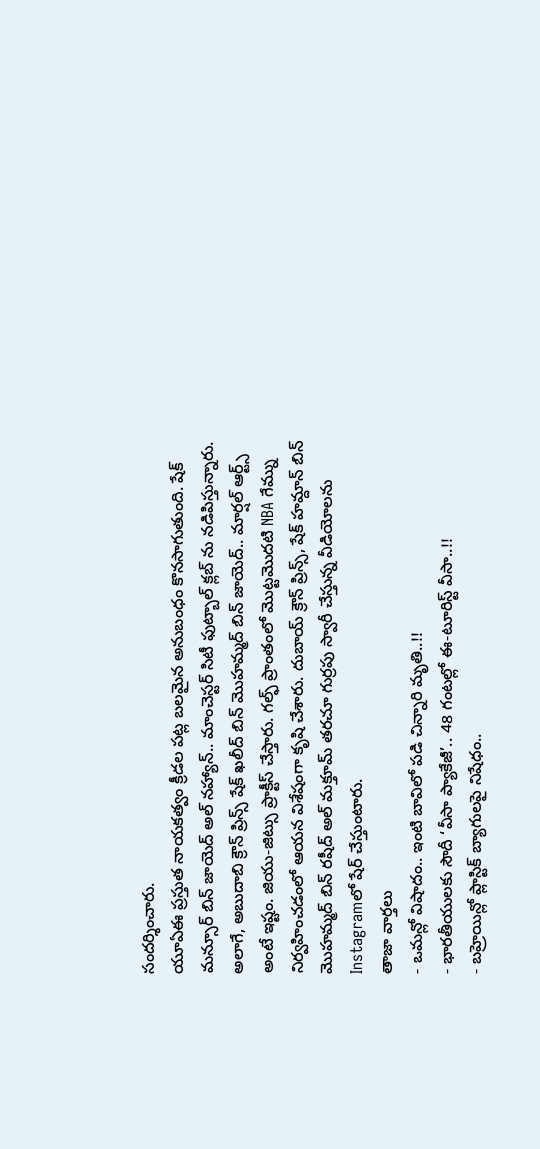సందర్శించారు.
యూఏఈ ప్రస్తుత నాయకత్వం క్రీడల పట్ల బలమైన అనుబంధం కొనసాగుతుంది. షేక్ మన్సూర్ బిన్ జాయెద్ అల్ నహ్యాన్.. మాంచెస్టర్ సిటీ ఫుట్బాల్ క్లబ్ ను నడిపిస్తున్నారు. అలాగే, అబుదాబి క్రౌన్ ప్రిన్స్ షేక్ ఖలీద్ బిన్ మొహమ్మద్ బిన్ జాయెద్.. మార్షల్ ఆర్ట్స్ అంటే ఇష్టం. జియు-జిట్సు ప్రాక్టీస్ చేస్తారు. గల్ఫ్ ప్రాంతంలో మొట్టమొదటి NBA గేమ్ను నిర్వహించడంలో ఆయన విశేషంగా కృషి చేశారు. దుబాయ్ క్రౌన్ ప్రిన్స్, షేక్ హమ్దాన్ బిన్ మొహమ్మద్ బిన్ రషీద్ అల్ మక్తూమ్ తరచూ గుర్రపు స్వారీ చేస్తున్న వీడియోలను Instagramలో షేర్ చేస్తుంటారు.
తాజా వార్తలు
- ఒమన్లో విషాదం.. ఇంటి బావిలో పడి చిన్నారి మృతి..!!
- భారతీయులకు సౌదీ ‘వీసా ప్యాకేజీ’.. 48 గంటల్లో ఈ-టూరిస్ట్ వీసా..!!
- బహ్రెయిన్లో ప్లాస్టిక్ బ్యాగులపై నిషేధం..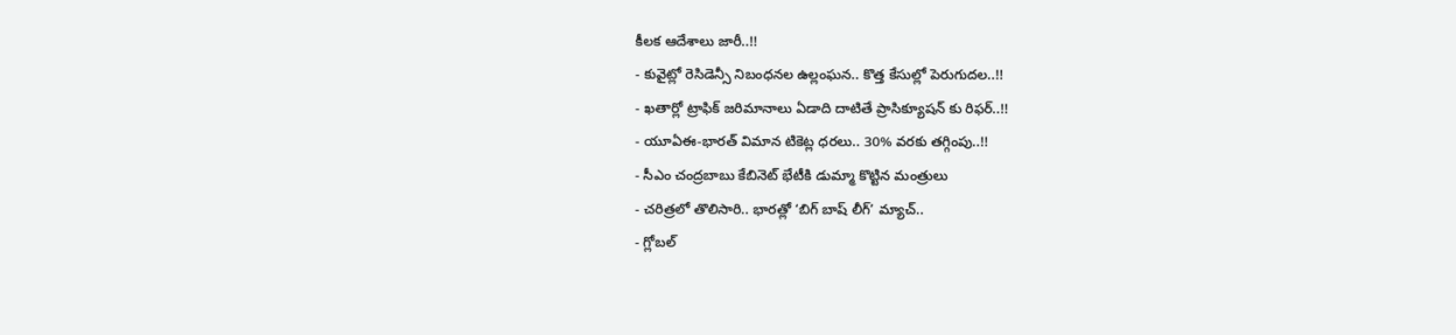కీలక ఆదేశాలు జారీ..!!
- కువైట్లో రెసిడెన్సీ నిబంధనల ఉల్లంఘన.. కొత్త కేసుల్లో పెరుగుదల..!!
- ఖతార్లో ట్రాఫిక్ జరిమానాలు ఏడాది దాటితే ప్రాసిక్యూషన్ కు రిఫర్..!!
- యూఏఈ-భారత్ విమాన టికెట్ల ధరలు.. 30% వరకు తగ్గింపు..!!
- సీఎం చంద్రబాబు కేబినెట్ భేటీకి డుమ్మా కొట్టిన మంత్రులు
- చరిత్రలో తొలిసారి.. భారత్లో ‘బిగ్ బాష్ లీగ్’ మ్యాచ్..
- గ్లోబల్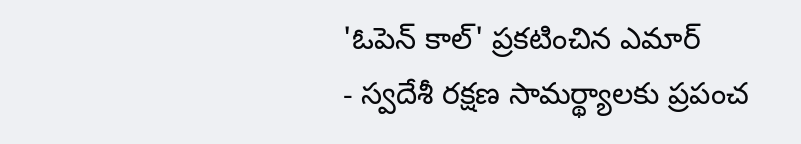'ఓపెన్ కాల్' ప్రకటించిన ఎమార్
- స్వదేశీ రక్షణ సామర్థ్యాలకు ప్రపంచ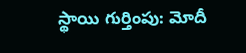స్థాయి గుర్తింపు: మోదీ